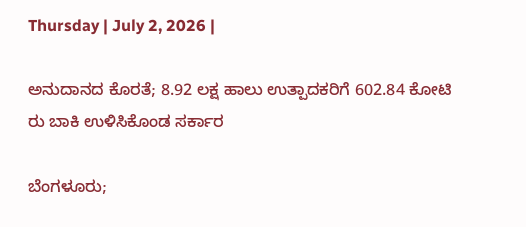Thursday | July 2, 2026 |

ಅನುದಾನದ ಕೊರತೆ; 8.92 ಲಕ್ಷ ಹಾಲು ಉತ್ಪಾದಕರಿಗೆ 602.84 ಕೋಟಿ ರು ಬಾಕಿ ಉಳಿಸಿಕೊಂಡ ಸರ್ಕಾರ

ಬೆಂಗಳೂರು;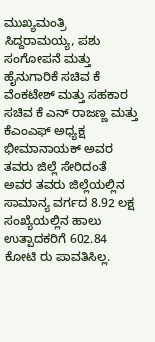ಮುಖ್ಯಮಂತ್ರಿ ಸಿದ್ದರಾಮಯ್ಯ, ಪಶು ಸಂಗೋಪನೆ ಮತ್ತು ಹೈನುಗಾರಿಕೆ ಸಚಿವ ಕೆ ವೆಂಕಟೇಶ್‌ ಮತ್ತು ಸಹಕಾರ ಸಚಿವ ಕೆ ಎನ್‌ ರಾಜಣ್ಣ ಮತ್ತು ಕೆಎಂಎಫ್‌ ಅಧ್ಯಕ್ಷ ಭೀಮಾನಾಯಕ್‌ ಅವರ ತವರು ಜಿಲ್ಲೆ ಸೇರಿದಂತೆ ಅವರ ತವರು ಜಿಲ್ಲೆಯಲ್ಲಿನ ಸಾಮಾನ್ಯ ವರ್ಗದ 8.92 ಲಕ್ಷ ಸಂಖ್ಯೆಯಲ್ಲಿನ ಹಾಲು ಉತ್ಪಾದಕರಿಗೆ 602.84 ಕೋಟಿ ರು ಪಾವತಿಸಿಲ್ಲ.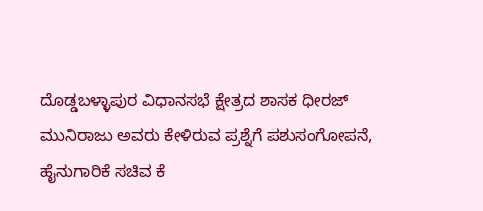ದೊಡ್ಡಬಳ್ಳಾಪುರ ವಿಧಾನಸಭೆ ಕ್ಷೇತ್ರದ ಶಾಸಕ ಧೀರಜ್‌ ಮುನಿರಾಜು ಅವರು ಕೇಳಿರುವ ಪ್ರಶ್ನೆಗೆ ಪಶುಸಂಗೋಪನೆ, ಹೈನುಗಾರಿಕೆ ಸಚಿವ ಕೆ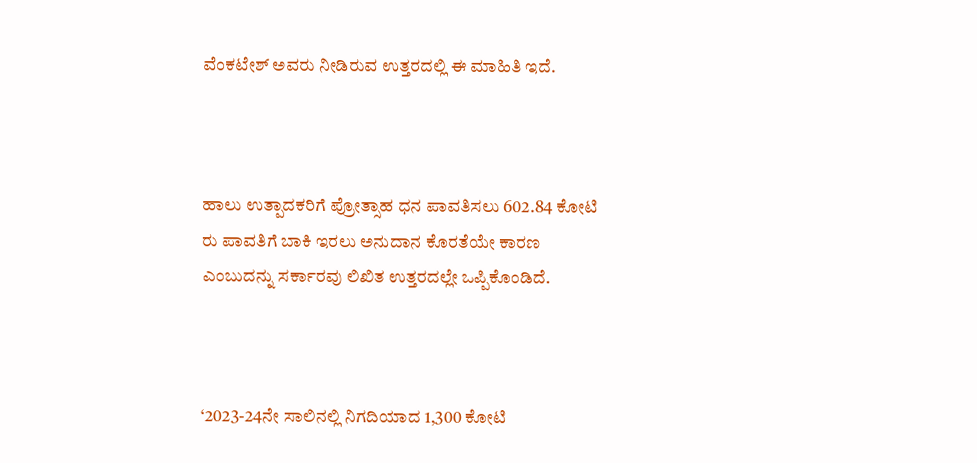ವೆಂಕಟೇಶ್‌ ಅವರು ನೀಡಿರುವ ಉತ್ತರದಲ್ಲಿ ಈ ಮಾಹಿತಿ ಇದೆ.



ಹಾಲು ಉತ್ಪಾದಕರಿಗೆ ಪ್ರೋತ್ಸಾಹ ಧನ ಪಾವತಿಸಲು 602.84 ಕೋಟಿ ರು ಪಾವತಿಗೆ ಬಾಕಿ ಇರಲು ಅನುದಾನ ಕೊರತೆಯೇ ಕಾರಣ ಎಂಬುದನ್ನು ಸರ್ಕಾರವು ಲಿಖಿತ ಉತ್ತರದಲ್ಲೇ ಒಪ್ಪಿಕೊಂಡಿದೆ.



‘2023-24ನೇ ಸಾಲಿನಲ್ಲಿ ನಿಗದಿಯಾದ 1,300 ಕೋಟಿ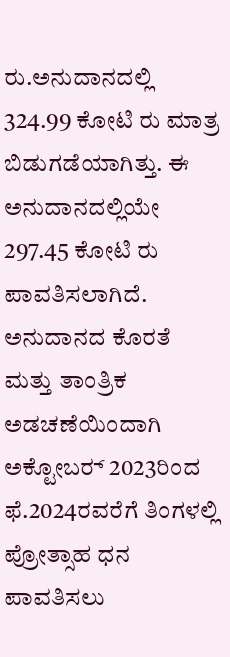ರು.ಅನುದಾನದಲ್ಲಿ 324.99 ಕೋಟಿ ರು ಮಾತ್ರ ಬಿಡುಗಡೆಯಾಗಿತ್ತು. ಈ ಅನುದಾನದಲ್ಲಿಯೇ 297.45 ಕೋಟಿ ರು ಪಾವತಿಸಲಾಗಿದೆ. ಅನುದಾನದ ಕೊರತೆ ಮತ್ತು ತಾಂತ್ರಿಕ ಅಡಚಣೆಯಿಂದಾಗಿ ಅಕ್ಟೋಬರ್‍‌ 2023ರಿಂದ ಫೆ.2024ರವರೆಗೆ ತಿಂಗಳಲ್ಲಿ ಪ್ರೋತ್ಸಾಹ ಧನ ಪಾವತಿಸಲು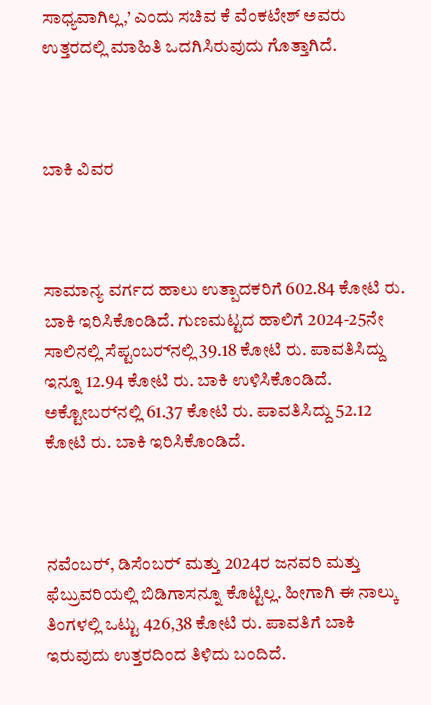ಸಾಧ್ಯವಾಗಿಲ್ಲ,’ ಎಂದು ಸಚಿವ ಕೆ ವೆಂಕಟೇಶ್‌ ಅವರು ಉತ್ತರದಲ್ಲಿ ಮಾಹಿತಿ ಒದಗಿಸಿರುವುದು ಗೊತ್ತಾಗಿದೆ.



ಬಾಕಿ ವಿವರ



ಸಾಮಾನ್ಯ ವರ್ಗದ ಹಾಲು ಉತ್ಪಾದಕರಿಗೆ 602.84 ಕೋಟಿ ರು. ಬಾಕಿ ಇರಿಸಿಕೊಂಡಿದೆ. ಗುಣಮಟ್ಟದ ಹಾಲಿಗೆ 2024-25ನೇ ಸಾಲಿನಲ್ಲಿ ಸೆಪ್ಟಂಬರ್‍‌ನಲ್ಲಿ 39.18 ಕೋಟಿ ರು. ಪಾವತಿಸಿದ್ದು ಇನ್ನೂ 12.94 ಕೋಟಿ ರು. ಬಾಕಿ ಉಳಿಸಿಕೊಂಡಿದೆ. ಅಕ್ಟೋಬರ್‍‌ನಲ್ಲಿ 61.37 ಕೋಟಿ ರು. ಪಾವತಿಸಿದ್ದು 52.12 ಕೋಟಿ ರು. ಬಾಕಿ ಇರಿಸಿಕೊಂಡಿದೆ.



ನವೆಂಬರ್‍‌, ಡಿಸೆಂಬರ್‍ ಮತ್ತು 2024ರ ಜನವರಿ ಮತ್ತು ಫೆಬ್ರುವರಿಯಲ್ಲಿ ಬಿಡಿಗಾಸನ್ನೂ ಕೊಟ್ಟಿಲ್ಲ. ಹೀಗಾಗಿ ಈ ನಾಲ್ಕು ತಿಂಗಳಲ್ಲಿ ಒಟ್ಟು 426,38 ಕೋಟಿ ರು. ಪಾವತಿಗೆ ಬಾಕಿ ಇರುವುದು ಉತ್ತರದಿಂದ ತಿಳಿದು ಬಂದಿದೆ.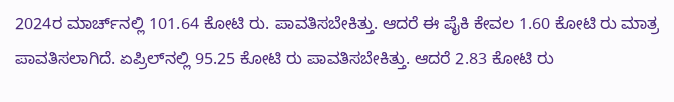2024ರ ಮಾರ್ಚ್‌ನಲ್ಲಿ 101.64 ಕೋಟಿ ರು. ಪಾವತಿಸಬೇಕಿತ್ತು. ಆದರೆ ಈ ಪೈಕಿ ಕೇವಲ 1.60 ಕೋಟಿ ರು ಮಾತ್ರ ಪಾವತಿಸಲಾಗಿದೆ. ಏಪ್ರಿಲ್‌ನಲ್ಲಿ 95.25 ಕೋಟಿ ರು ಪಾವತಿಸಬೇಕಿತ್ತು. ಆದರೆ 2.83 ಕೋಟಿ ರು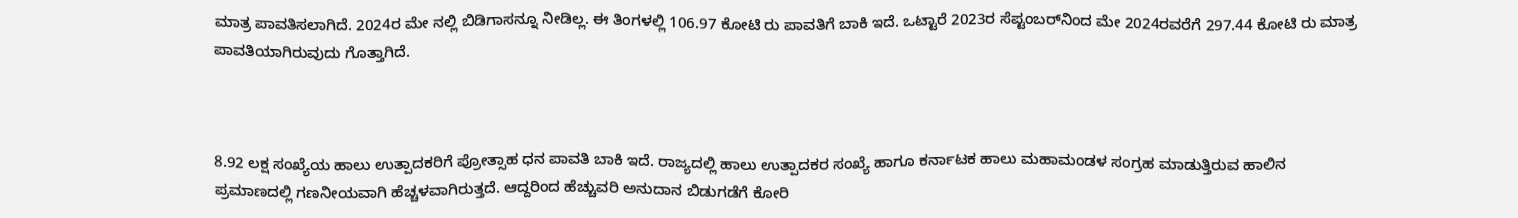ಮಾತ್ರ ಪಾವತಿಸಲಾಗಿದೆ. 2024ರ ಮೇ ನಲ್ಲಿ ಬಿಡಿಗಾಸನ್ನೂ ನೀಡಿಲ್ಲ. ಈ ತಿಂಗಳಲ್ಲಿ 106.97 ಕೋಟಿ ರು ಪಾವತಿಗೆ ಬಾಕಿ ಇದೆ. ಒಟ್ಟಾರೆ 2023ರ ಸೆಪ್ಟಂಬರ್‍‌ನಿಂದ ಮೇ 2024ರವರೆಗೆ 297.44 ಕೋಟಿ ರು ಮಾತ್ರ ಪಾವತಿಯಾಗಿರುವುದು ಗೊತ್ತಾಗಿದೆ.



8.92 ಲಕ್ಷ ಸಂಖ್ಯೆಯ ಹಾಲು ಉತ್ಪಾದಕರಿಗೆ ಪ್ರೋತ್ಸಾಹ ಧನ ಪಾವತಿ ಬಾಕಿ ಇದೆ. ರಾಜ್ಯದಲ್ಲಿ ಹಾಲು ಉತ್ಪಾದಕರ ಸಂಖ್ಯೆ ಹಾಗೂ ಕರ್ನಾಟಕ ಹಾಲು ಮಹಾಮಂಡಳ ಸಂಗ್ರಹ ಮಾಡುತ್ತಿರುವ ಹಾಲಿನ ಪ್ರಮಾಣದಲ್ಲಿ ಗಣನೀಯವಾಗಿ ಹೆಚ್ಚಳವಾಗಿರುತ್ತದೆ. ಆದ್ದರಿಂದ ಹೆಚ್ಚುವರಿ ಅನುದಾನ ಬಿಡುಗಡೆಗೆ ಕೋರಿ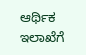ಆರ್ಥಿಕ ಇಲಾಖೆಗೆ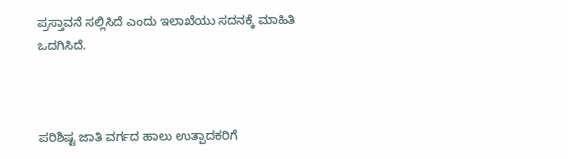ಪ್ರಸ್ತಾವನೆ ಸಲ್ಲಿಸಿದೆ ಎಂದು ಇಲಾಖೆಯು ಸದನಕ್ಕೆ ಮಾಹಿತಿ ಒದಗಿಸಿದೆ.



ಪರಿಶಿಷ್ಟ ಜಾತಿ ವರ್ಗದ ಹಾಲು ಉತ್ಪಾದಕರಿಗೆ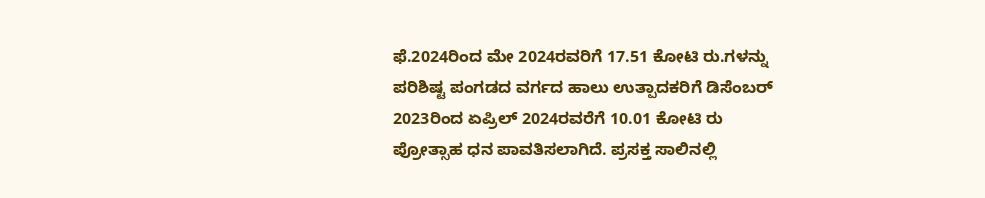ಫೆ.2024ರಿಂದ ಮೇ 2024ರವರಿಗೆ 17.51 ಕೋಟಿ ರು.ಗಳನ್ನು ಪರಿಶಿಷ್ಟ ಪಂಗಡದ ವರ್ಗದ ಹಾಲು ಉತ್ಪಾದಕರಿಗೆ ಡಿಸೆಂಬರ್‍‌ 2023ರಿಂದ ಏಪ್ರಿಲ್‌ 2024ರವರೆಗೆ 10.01 ಕೋಟಿ ರು ಪ್ರೋತ್ಸಾಹ ಧನ ಪಾವತಿಸಲಾಗಿದೆ. ಪ್ರಸಕ್ತ ಸಾಲಿನಲ್ಲಿ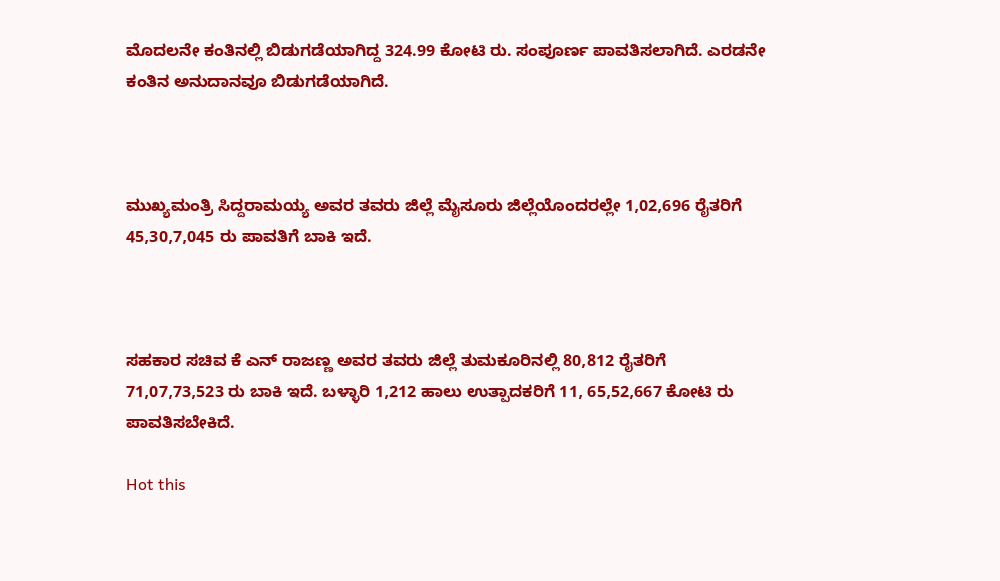ಮೊದಲನೇ ಕಂತಿನಲ್ಲಿ ಬಿಡುಗಡೆಯಾಗಿದ್ದ 324.99 ಕೋಟಿ ರು. ಸಂಪೂರ್ಣ ಪಾವತಿಸಲಾಗಿದೆ. ಎರಡನೇ ಕಂತಿನ ಅನುದಾನವೂ ಬಿಡುಗಡೆಯಾಗಿದೆ.



ಮುಖ್ಯಮಂತ್ರಿ ಸಿದ್ದರಾಮಯ್ಯ ಅವರ ತವರು ಜಿಲ್ಲೆ ಮೈಸೂರು ಜಿಲ್ಲೆಯೊಂದರಲ್ಲೇ 1,02,696 ರೈತರಿಗೆ 45,30,7,045 ರು ಪಾವತಿಗೆ ಬಾಕಿ ಇದೆ.



ಸಹಕಾರ ಸಚಿವ ಕೆ ಎನ್‌ ರಾಜಣ್ಣ ಅವರ ತವರು ಜಿಲ್ಲೆ ತುಮಕೂರಿನಲ್ಲಿ 80,812 ರೈತರಿಗೆ 71,07,73,523 ರು ಬಾಕಿ ಇದೆ. ಬಳ್ಳಾರಿ 1,212 ಹಾಲು ಉತ್ಪಾದಕರಿಗೆ 11, 65,52,667 ಕೋಟಿ ರು ಪಾವತಿಸಬೇಕಿದೆ.

Hot this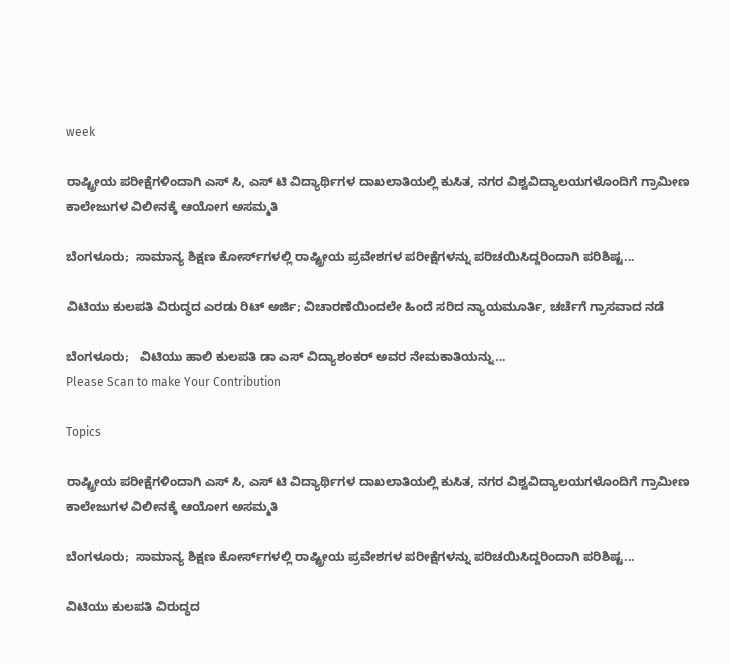week

ರಾಷ್ಟ್ರೀಯ ಪರೀಕ್ಷೆಗಳಿಂದಾಗಿ ಎಸ್‌ ಸಿ, ಎಸ್‌ ಟಿ ವಿದ್ಯಾರ್ಥಿಗಳ ದಾಖಲಾತಿಯಲ್ಲಿ ಕುಸಿತ, ನಗರ ವಿಶ್ವವಿದ್ಯಾಲಯಗಳೊಂದಿಗೆ ಗ್ರಾಮೀಣ ಕಾಲೇಜುಗಳ ವಿಲೀನಕ್ಕೆ ಆಯೋಗ ಅಸಮ್ಮತಿ

ಬೆಂಗಳೂರು;  ಸಾಮಾನ್ಯ ಶಿಕ್ಷಣ ಕೋರ್ಸ್‌ಗಳಲ್ಲಿ ರಾಷ್ಟ್ರೀಯ ಪ್ರವೇಶಗಳ ಪರೀಕ್ಷೆಗಳನ್ನು ಪರಿಚಯಿಸಿದ್ದರಿಂದಾಗಿ ಪರಿಶಿಷ್ಟ...

ವಿಟಿಯು ಕುಲಪತಿ ವಿರುದ್ಧದ ಎರಡು ರಿಟ್ ಅರ್ಜಿ; ವಿಚಾರಣೆಯಿಂದಲೇ ಹಿಂದೆ ಸರಿದ ನ್ಯಾಯಮೂರ್ತಿ, ಚರ್ಚೆಗೆ ಗ್ರಾಸವಾದ ನಡೆ

ಬೆಂಗಳೂರು;   ವಿಟಿಯು ಹಾಲಿ ಕುಲಪತಿ ಡಾ ಎಸ್‌ ವಿದ್ಯಾಶಂಕರ್ ಅವರ ನೇಮಕಾತಿಯನ್ನು...
Please Scan to make Your Contribution

Topics

ರಾಷ್ಟ್ರೀಯ ಪರೀಕ್ಷೆಗಳಿಂದಾಗಿ ಎಸ್‌ ಸಿ, ಎಸ್‌ ಟಿ ವಿದ್ಯಾರ್ಥಿಗಳ ದಾಖಲಾತಿಯಲ್ಲಿ ಕುಸಿತ, ನಗರ ವಿಶ್ವವಿದ್ಯಾಲಯಗಳೊಂದಿಗೆ ಗ್ರಾಮೀಣ ಕಾಲೇಜುಗಳ ವಿಲೀನಕ್ಕೆ ಆಯೋಗ ಅಸಮ್ಮತಿ

ಬೆಂಗಳೂರು;  ಸಾಮಾನ್ಯ ಶಿಕ್ಷಣ ಕೋರ್ಸ್‌ಗಳಲ್ಲಿ ರಾಷ್ಟ್ರೀಯ ಪ್ರವೇಶಗಳ ಪರೀಕ್ಷೆಗಳನ್ನು ಪರಿಚಯಿಸಿದ್ದರಿಂದಾಗಿ ಪರಿಶಿಷ್ಟ...

ವಿಟಿಯು ಕುಲಪತಿ ವಿರುದ್ಧದ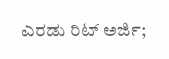ಎರಡು ರಿಟ್ ಅರ್ಜಿ;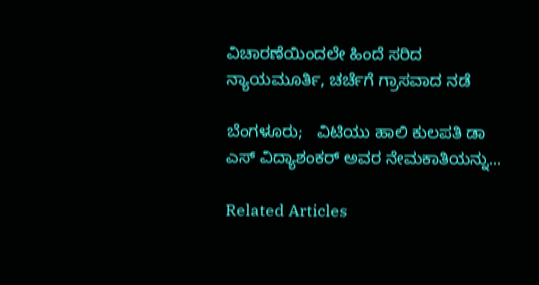ವಿಚಾರಣೆಯಿಂದಲೇ ಹಿಂದೆ ಸರಿದ ನ್ಯಾಯಮೂರ್ತಿ, ಚರ್ಚೆಗೆ ಗ್ರಾಸವಾದ ನಡೆ

ಬೆಂಗಳೂರು;   ವಿಟಿಯು ಹಾಲಿ ಕುಲಪತಿ ಡಾ ಎಸ್‌ ವಿದ್ಯಾಶಂಕರ್ ಅವರ ನೇಮಕಾತಿಯನ್ನು...

Related Articles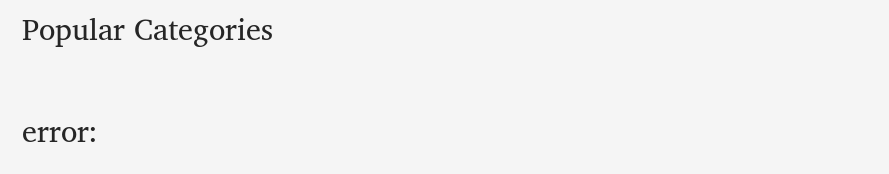Popular Categories

error: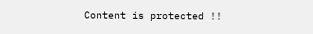Content is protected !!